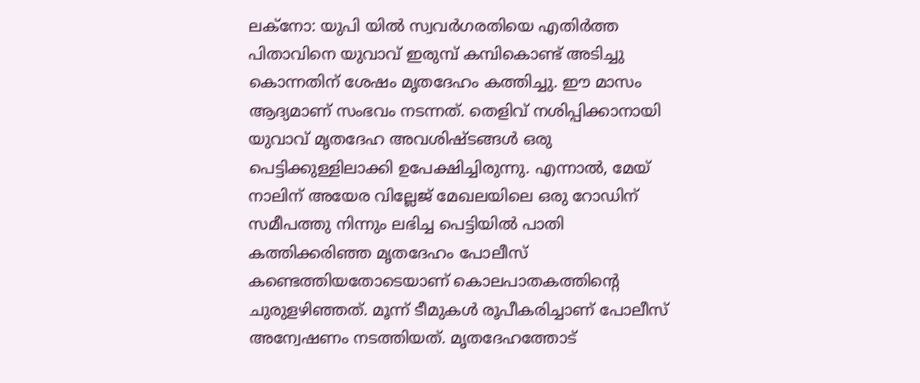ലക്നോ: യുപി യിൽ സ്വവർഗരതിയെ എതിർത്ത പിതാവിനെ യുവാവ് ഇരുമ്പ് കമ്പികൊണ്ട് അടിച്ചു കൊന്നതിന് ശേഷം മൃതദേഹം കത്തിച്ചു. ഈ മാസം ആദ്യമാണ് സംഭവം നടന്നത്. തെളിവ് നശിപ്പിക്കാനായി യുവാവ് മൃതദേഹ അവശിഷ്ടങ്ങൾ ഒരു പെട്ടിക്കുള്ളിലാക്കി ഉപേക്ഷിച്ചിരുന്നു. എന്നാൽ, മേയ് നാലിന് അയേര വില്ലേജ് മേഖലയിലെ ഒരു റോഡിന് സമീപത്തു നിന്നും ലഭിച്ച പെട്ടിയിൽ പാതി കത്തിക്കരിഞ്ഞ മൃതദേഹം പോലീസ് കണ്ടെത്തിയതോടെയാണ് കൊലപാതകത്തിന്റെ ചുരുളഴിഞ്ഞത്. മൂന്ന് ടീമുകൾ രൂപീകരിച്ചാണ് പോലീസ് അന്വേഷണം നടത്തിയത്. മൃതദേഹത്തോട്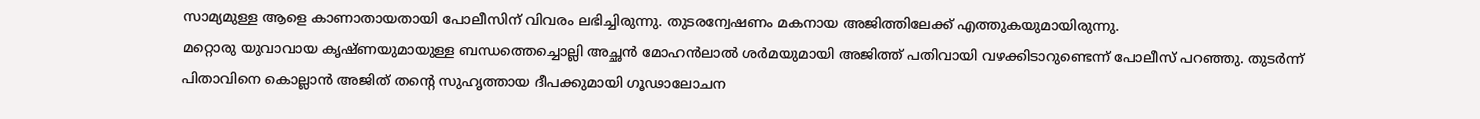സാമ്യമുള്ള ആളെ കാണാതായതായി പോലീസിന് വിവരം ലഭിച്ചിരുന്നു. തുടരന്വേഷണം മകനായ അജിത്തിലേക്ക് എത്തുകയുമായിരുന്നു.
മറ്റൊരു യുവാവായ കൃഷ്ണയുമായുള്ള ബന്ധത്തെച്ചൊല്ലി അച്ഛൻ മോഹൻലാൽ ശർമയുമായി അജിത്ത് പതിവായി വഴക്കിടാറുണ്ടെന്ന് പോലീസ് പറഞ്ഞു. തുടർന്ന് പിതാവിനെ കൊല്ലാൻ അജിത് തന്റെ സുഹൃത്തായ ദീപക്കുമായി ഗൂഢാലോചന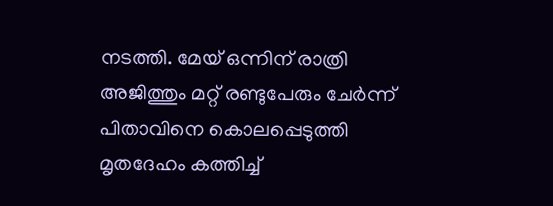നടത്തി. മേയ് ഒന്നിന് രാത്രി അജിത്തും മറ്റ് രണ്ടുപേരും ചേർന്ന് പിതാവിനെ കൊലപ്പെടുത്തി മൃതദേഹം കത്തിച്ച്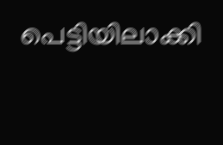പെട്ടിയിലാക്കി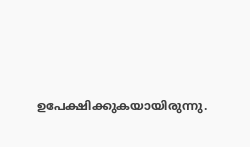ഉപേക്ഷിക്കുകയായിരുന്നു.